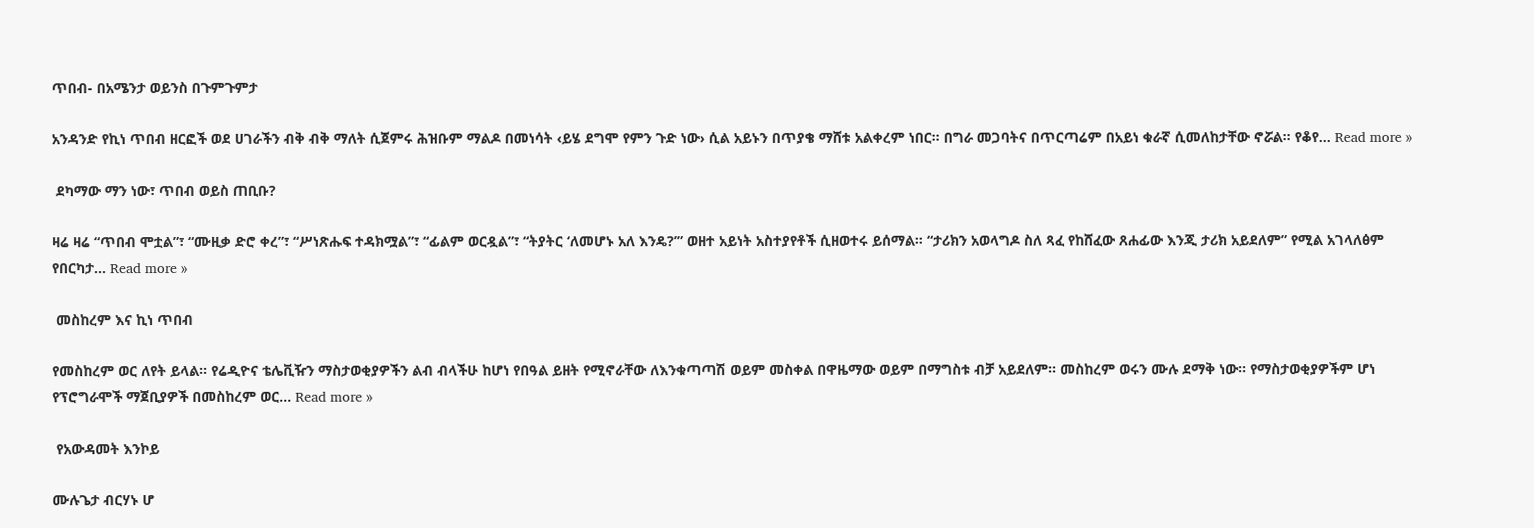ጥበብ- በአሜንታ ወይንስ በጉምጉምታ

አንዳንድ የኪነ ጥበብ ዘርፎች ወደ ሀገራችን ብቅ ብቅ ማለት ሲጀምሩ ሕዝቡም ማልዶ በመነሳት ‹ይሄ ደግሞ የምን ጉድ ነው› ሲል አይኑን በጥያቄ ማሸቱ አልቀረም ነበር። በግራ መጋባትና በጥርጣሬም በአይነ ቁራኛ ሲመለከታቸው ኖሯል። የቆየ... Read more »

 ደካማው ማን ነው፣ ጥበብ ወይስ ጠቢቡ?

ዛሬ ዛሬ “ጥበብ ሞቷል”፣ “ሙዚቃ ድሮ ቀረ”፣ “ሥነጽሑፍ ተዳክሟል”፣ “ፊልም ወርዷል”፣ “ትያትር ‘ለመሆኑ አለ እንዴ?’” ወዘተ አይነት አስተያየቶች ሲዘወተሩ ይሰማል። “ታሪክን አወላግዶ ስለ ጻፈ የከሸፈው ጸሐፊው እንጂ ታሪክ አይደለም” የሚል አገላለፅም የበርካታ... Read more »

 መስከረም እና ኪነ ጥበብ

የመስከረም ወር ለየት ይላል። የሬዲዮና ቴሌቪዥን ማስታወቂያዎችን ልብ ብላችሁ ከሆነ የበዓል ይዘት የሚኖራቸው ለእንቁጣጣሽ ወይም መስቀል በዋዜማው ወይም በማግስቱ ብቻ አይደለም። መስከረም ወሩን ሙሉ ደማቅ ነው። የማስታወቂያዎችም ሆነ የፕሮግራሞች ማጀቢያዎች በመስከረም ወር... Read more »

 የአውዳመት እንኮይ

ሙሉጌታ ብርሃኑ ሆ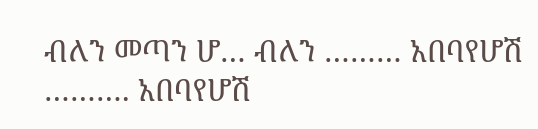ብለን መጣን ሆ… ብለን ……… አበባየሆሽ ………. አበባየሆሽ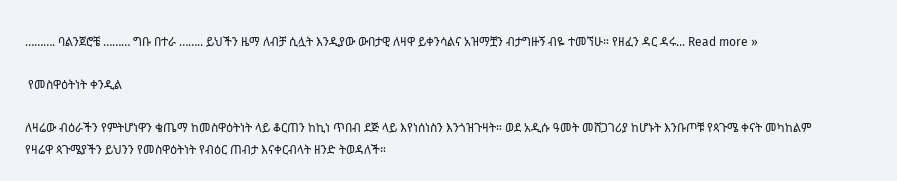………. ባልንጀሮቼ ……… ግቡ በተራ …….. ይህችን ዜማ ለብቻ ሲሏት እንዲያው ውበታዊ ለዛዋ ይቀንሳልና አዝማቿን ብታግዙኝ ብዬ ተመኘሁ። የዘፈን ዳር ዳሩ... Read more »

 የመስዋዕትነት ቀንዲል

ለዛሬው ብዕራችን የምትሆነዋን ቄጤማ ከመስዋዕትነት ላይ ቆርጠን ከኪነ ጥበብ ደጅ ላይ እየነሰነስን እንጎዝጉዛት። ወደ አዲሱ ዓመት መሸጋገሪያ ከሆኑት እንቡጦቹ የጳጉሜ ቀናት መካከልም የዛሬዋ ጳጉሜያችን ይህንን የመስዋዕትነት የብዕር ጠብታ እናቀርብላት ዘንድ ትወዳለች።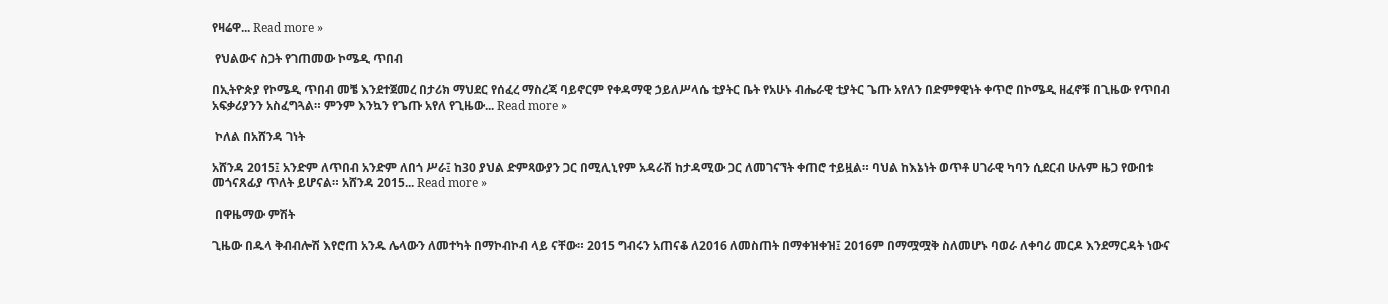የዛሬዋ... Read more »

 የህልውና ስጋት የገጠመው ኮሜዲ ጥበብ

በኢትዮጵያ የኮሜዲ ጥበብ መቼ እንደተጀመረ በታሪክ ማህደር የሰፈረ ማስረጃ ባይኖርም የቀዳማዊ ኃይለሥላሴ ቲያትር ቤት የአሁኑ ብሔራዊ ቲያትር ጌጡ አየለን በድምፃዊነት ቀጥሮ በኮሜዲ ዘፈኖቹ በጊዜው የጥበብ አፍቃሪያንን አስፈግጓል። ምንም እንኳን የጌጡ አየለ የጊዜው... Read more »

 ኮለል በአሸንዳ ገነት

አሸንዳ 2015፤ አንድም ለጥበብ አንድም ለበጎ ሥራ፤ ከ30 ያህል ድምጻውያን ጋር በሚሊኒየም አዳራሽ ከታዳሚው ጋር ለመገናኘት ቀጠሮ ተይዟል። ባህል ከእኔነት ወጥቶ ሀገራዊ ካባን ሲደርብ ሁሉም ዜጋ የውበቱ መጎናጸፊያ ጥለት ይሆናል። አሸንዳ 2015... Read more »

 በዋዜማው ምሽት

ጊዜው በዱላ ቅብብሎሽ እየሮጠ አንዱ ሌላውን ለመተካት በማኮብኮብ ላይ ናቸው። 2015 ግብሩን አጠናቆ ለ2016 ለመስጠት በማቀዝቀዝ፤ 2016ም በማሟሟቅ ስለመሆኑ ባወራ ለቀባሪ መርዶ እንደማርዳት ነውና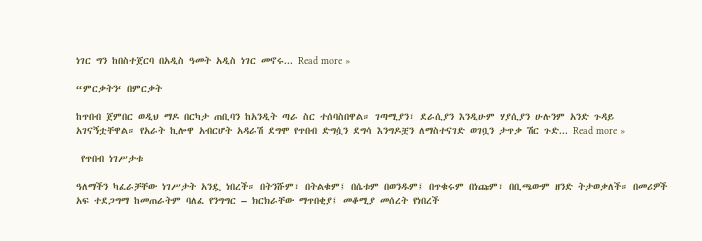ነገር ግን ከበስተጀርባ በአዲስ ዓመት አዲስ ነገር መኖሩ... Read more »

“ምርቃትን‘ በምርቃት

ከጥበብ ጀምበር ወዲህ ማዶ በርካታ ጠቢባን ከአንዲት ጣራ ስር ተሰባስበዋል። ገጣሚያን፣ ደራሲያን እንዲሁም ሃያሲያን ሁሉንም አንድ ጉዳይ አገናኝቷቸዋል። የአራት ኪሎዋ አብርሆት አዳራሽ ደግሞ የጥበብ ድግሷን ደግሳ እንግዶቿን ለማስተናገድ ወገቧን ታጥቃ ሽር ጉድ... Read more »

 የጥበብ ነገሥታቱ

ዓለማችን ካፈራቻቸው ነገሥታት አንዷ ነበረች። በትንሹም፣ በትልቁም፤ በሴቱም በወንዱም፤ በጥቁሩም በነጩም፣ በቢጫውም ዘንድ ትታወቃለች። በመሪዎች አፍ ተደጋግማ ከመጠራትም ባለፈ የንግግር – ክርክራቸው ማጥበቂያ፤ መቆሚያ መሰረት የነበረች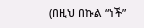(በዚህ በኩል “ነች”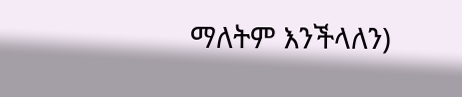ማለትም እንችላለን)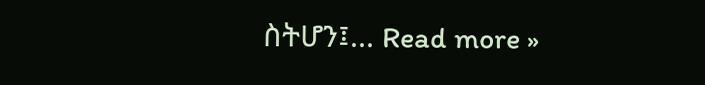ስትሆን፤... Read more »